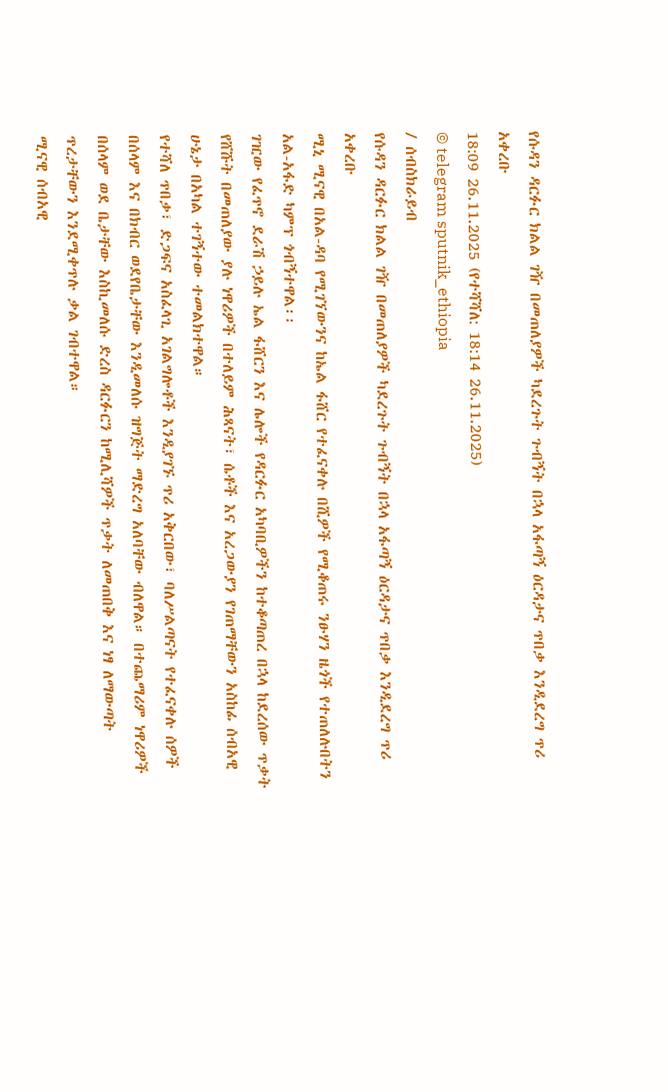የሱዳን ዳርፉር ክልል ገዥ በመጠለያዎች ካደረጉት ጉብኝት በኋላ አፋጣኝ ዕርዳታና ጥበቃ እንዲደረግ ጥሪ አቀረቡ
18:09 26.11.2025 (የተሻሻለ: 18:14 26.11.2025)
© telegram sputnik_ethiopia
/ ሰብስክራይብ
የሱዳን ዳርፉር ክልል ገዥ በመጠለያዎች ካደረጉት ጉብኝት በኋላ አፋጣኝ ዕርዳታና ጥበቃ እንዲደረግ ጥሪ አቀረቡ
ሚኒ ሚናዊ በአል-ዳባ የሚገኘውንና ከኤል ፋሸር የተፈናቀሉ በሺዎች የሚቆጠሩ ንፁሃን ዜጎች የተጠለሉበትን አል-አፋድ ካምፕ ጎብኝተዋል፡፡
ገዢው የፈጥኖ ደራሽ ኃይሉ ኤል ፋሸርን እና ሌሎች የዳርፉር አካባቢዎችን ከተቆጣጠረ በኋላ ከደረሰው ጥቃት የሸሹት በመጠለያው ያሉ ነዋሪዎች በተለይም ሕጻናት፣ ሴቶች እና አረጋውያን የገጠማቸውን አስከፊ ሰብአዊ ሁኔታ በአካል ተገኝተው ተመልክተዋል።
የተሻለ ጥበቃ፣ ድጋፍና አስፈላጊ አገልግሎቶች እንዲያገኙ ጥሪ አቅርበው፣ ባለሥልጣናት የተፈናቀሉ ሰዎች በሰላም እና በክብር ወደየቤታቸው እንዲመለሱ ዝግጅት ማድረግ አለባቸው ብለዋል። በተጨማሪም ነዋሪዎች በሰላም ወደ ቤታቸው እስኪመለሱ ድረስ ዳርፉርን ከሚሊሻዎች ጥቃት ለመጠበቅ እና ነፃ ለማውጣት ጥረታቸውን እንደሚቀጥሉ ቃል ገብተዋል።
ሚናዊ ሰብአዊ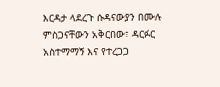እርዳታ ላደረጉ ሱዳናውያን በሙሉ ምስጋናቸውን አቅርበው፣ ዳርፉር አስተማማኝ እና የተረጋጋ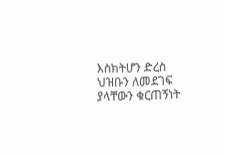እስክትሆን ድረስ ህዝቡን ለመደገፍ ያላቸውን ቁርጠኝነት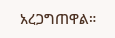አረጋግጠዋል።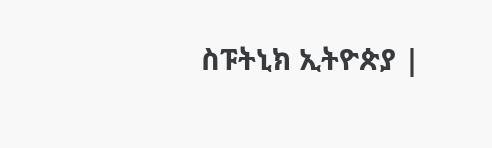ስፑትኒክ ኢትዮጵያ |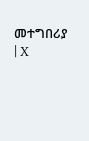መተግበሪያ | X